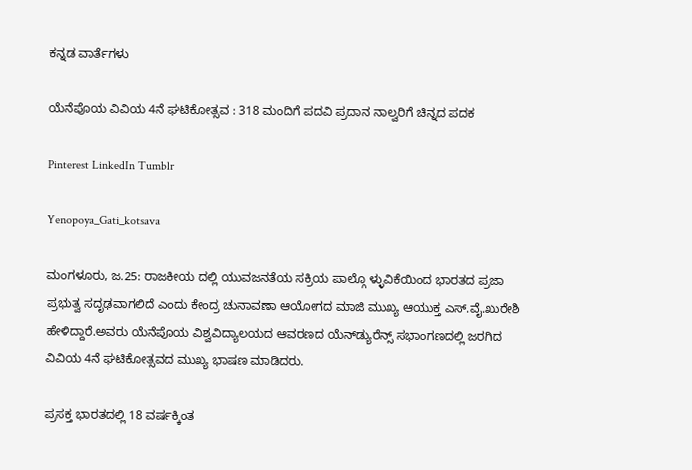ಕನ್ನಡ ವಾರ್ತೆಗಳು

ಯೆನೆಪೊಯ ವಿವಿಯ 4ನೆ ಘಟಿಕೋತ್ಸವ : 318 ಮಂದಿಗೆ ಪದವಿ ಪ್ರದಾನ ನಾಲ್ವರಿಗೆ ಚಿನ್ನದ ಪದಕ

Pinterest LinkedIn Tumblr

Yenopoya_Gati_kotsava

ಮಂಗಳೂರು, ಜ.25: ರಾಜಕೀಯ ದಲ್ಲಿ ಯುವಜನತೆಯ ಸಕ್ರಿಯ ಪಾಲ್ಗೊ ಳ್ಳುವಿಕೆಯಿಂದ ಭಾರತದ ಪ್ರಜಾ ಪ್ರಭುತ್ವ ಸದೃಢವಾಗಲಿದೆ ಎಂದು ಕೇಂದ್ರ ಚುನಾವಣಾ ಆಯೋಗದ ಮಾಜಿ ಮುಖ್ಯ ಆಯುಕ್ತ ಎಸ್.ವೈ.ಖುರೇಶಿ ಹೇಳಿದ್ದಾರೆ.ಅವರು ಯೆನೆಪೊಯ ವಿಶ್ವವಿದ್ಯಾಲಯದ ಆವರಣದ ಯೆನ್‌ಡ್ಯುರೆನ್ಸ್ ಸಭಾಂಗಣದಲ್ಲಿ ಜರಗಿದ ವಿವಿಯ 4ನೆ ಘಟಿಕೋತ್ಸವದ ಮುಖ್ಯ ಭಾಷಣ ಮಾಡಿದರು.

ಪ್ರಸಕ್ತ ಭಾರತದಲ್ಲಿ 18 ವರ್ಷಕ್ಕಿಂತ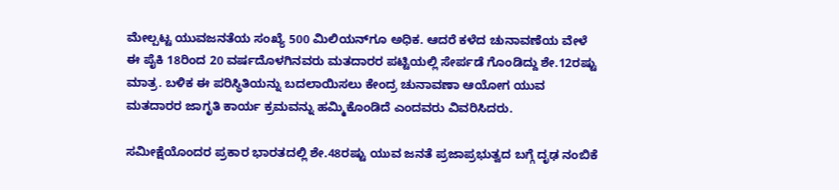ಮೇಲ್ಪಟ್ಟ ಯುವಜನತೆಯ ಸಂಖ್ಯೆ 500 ಮಿಲಿಯನ್‌ಗೂ ಅಧಿಕ. ಆದರೆ ಕಳೆದ ಚುನಾವಣೆಯ ವೇಳೆ ಈ ಪೈಕಿ 18ರಿಂದ 20 ವರ್ಷದೊಳಗಿನವರು ಮತದಾರರ ಪಟ್ಟಿಯಲ್ಲಿ ಸೇರ್ಪಡೆ ಗೊಂಡಿದ್ದು ಶೇ.12ರಷ್ಟು ಮಾತ್ರ. ಬಳಿಕ ಈ ಪರಿಸ್ಥಿತಿಯನ್ನು ಬದಲಾಯಿಸಲು ಕೇಂದ್ರ ಚುನಾವಣಾ ಆಯೋಗ ಯುವ ಮತದಾರರ ಜಾಗೃತಿ ಕಾರ್ಯ ಕ್ರಮವನ್ನು ಹಮ್ಮಿಕೊಂಡಿದೆ ಎಂದವರು ವಿವರಿಸಿದರು.

ಸಮೀಕ್ಷೆಯೊಂದರ ಪ್ರಕಾರ ಭಾರತದಲ್ಲಿ ಶೇ.48ರಷ್ಟು ಯುವ ಜನತೆ ಪ್ರಜಾಪ್ರಭುತ್ವದ ಬಗ್ಗೆ ದೃಢ ನಂಬಿಕೆ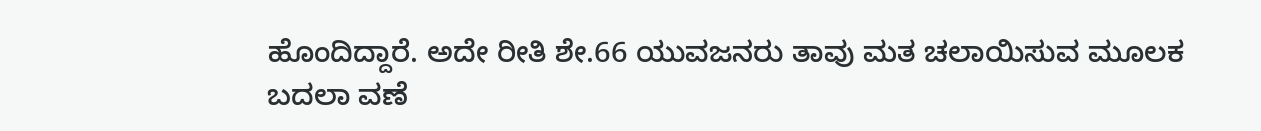ಹೊಂದಿದ್ದಾರೆ. ಅದೇ ರೀತಿ ಶೇ.66 ಯುವಜನರು ತಾವು ಮತ ಚಲಾಯಿಸುವ ಮೂಲಕ ಬದಲಾ ವಣೆ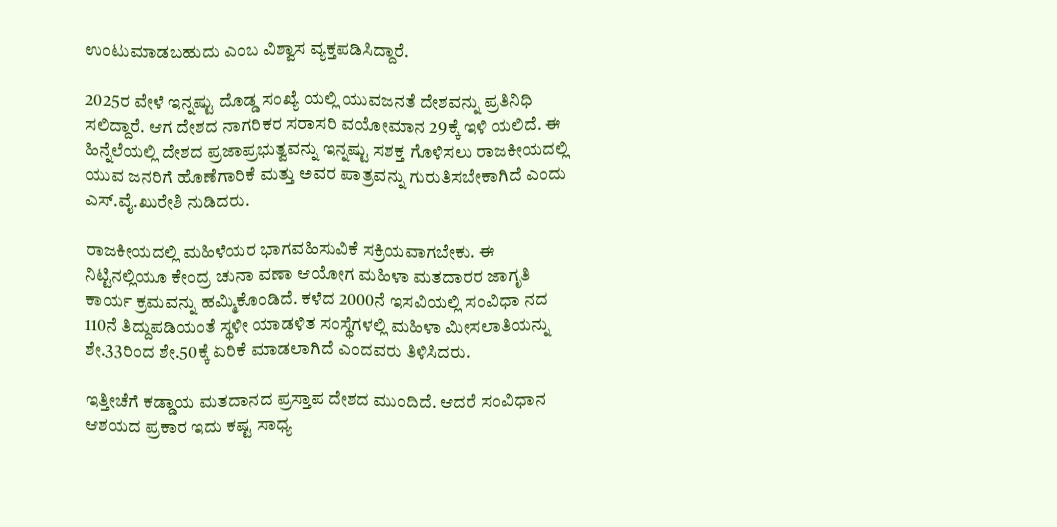ಉಂಟುಮಾಡಬಹುದು ಎಂಬ ವಿಶ್ವಾಸ ವ್ಯಕ್ತಪಡಿಸಿದ್ದಾರೆ.

2025ರ ವೇಳೆ ಇನ್ನಷ್ಟು ದೊಡ್ಡ ಸಂಖ್ಯೆ ಯಲ್ಲಿ ಯುವಜನತೆ ದೇಶವನ್ನು ಪ್ರತಿನಿಧಿ ಸಲಿದ್ದಾರೆ. ಆಗ ದೇಶದ ನಾಗರಿಕರ ಸರಾಸರಿ ವಯೋಮಾನ 29ಕ್ಕೆ ಇಳಿ ಯಲಿದೆ. ಈ ಹಿನ್ನೆಲೆಯಲ್ಲಿ ದೇಶದ ಪ್ರಜಾಪ್ರಭುತ್ವವನ್ನು ಇನ್ನಷ್ಟು ಸಶಕ್ತ ಗೊಳಿಸಲು ರಾಜಕೀಯದಲ್ಲಿ ಯುವ ಜನರಿಗೆ ಹೊಣೆಗಾರಿಕೆ ಮತ್ತು ಅವರ ಪಾತ್ರವನ್ನು ಗುರುತಿಸಬೇಕಾಗಿದೆ ಎಂದು ಎಸ್.ವೈ.ಖುರೇಶಿ ನುಡಿದರು.

ರಾಜಕೀಯದಲ್ಲಿ ಮಹಿಳೆಯರ ಭಾಗವಹಿಸುವಿಕೆ ಸಕ್ರಿಯವಾಗಬೇಕು. ಈ ನಿಟ್ಟಿನಲ್ಲಿಯೂ ಕೇಂದ್ರ ಚುನಾ ವಣಾ ಆಯೋಗ ಮಹಿಳಾ ಮತದಾರರ ಜಾಗೃತಿ ಕಾರ್ಯ ಕ್ರಮವನ್ನು ಹಮ್ಮಿಕೊಂಡಿದೆ. ಕಳೆದ 2000ನೆ ಇಸವಿಯಲ್ಲಿ ಸಂವಿಧಾ ನದ 110ನೆ ತಿದ್ದುಪಡಿಯಂತೆ ಸ್ಥಳೀ ಯಾಡಳಿತ ಸಂಸ್ಥೆಗಳಲ್ಲಿ ಮಹಿಳಾ ಮೀಸಲಾತಿಯನ್ನು ಶೇ.33ರಿಂದ ಶೇ.50ಕ್ಕೆ ಏರಿಕೆ ಮಾಡಲಾಗಿದೆ ಎಂದವರು ತಿಳಿಸಿದರು.

ಇತ್ತೀಚೆಗೆ ಕಡ್ಡಾಯ ಮತದಾನದ ಪ್ರಸ್ತಾಪ ದೇಶದ ಮುಂದಿದೆ. ಆದರೆ ಸಂವಿಧಾನ ಆಶಯದ ಪ್ರಕಾರ ಇದು ಕಷ್ಟ ಸಾಧ್ಯ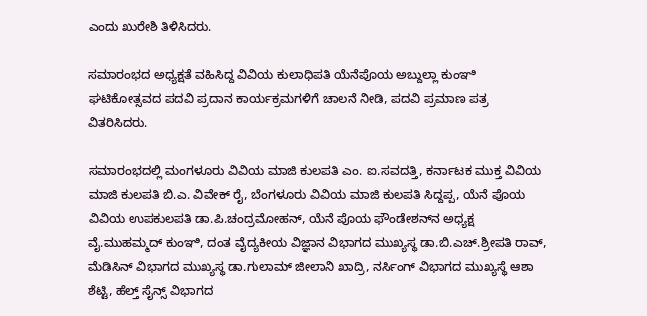ಎಂದು ಖುರೇಶಿ ತಿಳಿಸಿದರು.

ಸಮಾರಂಭದ ಅಧ್ಯಕ್ಷತೆ ವಹಿಸಿದ್ದ ವಿವಿಯ ಕುಲಾಧಿಪತಿ ಯೆನೆಪೊಯ ಅಬ್ದುಲ್ಲಾ ಕುಂಞಿ ಘಟಿಕೋತ್ಸವದ ಪದವಿ ಪ್ರದಾನ ಕಾರ್ಯಕ್ರಮಗಳಿಗೆ ಚಾಲನೆ ನೀಡಿ, ಪದವಿ ಪ್ರಮಾಣ ಪತ್ರ ವಿತರಿಸಿದರು.

ಸಮಾರಂಭದಲ್ಲಿ ಮಂಗಳೂರು ವಿವಿಯ ಮಾಜಿ ಕುಲಪತಿ ಎಂ. ಐ.ಸವದತ್ತಿ, ಕರ್ನಾಟಕ ಮುಕ್ತ ವಿವಿಯ ಮಾಜಿ ಕುಲಪತಿ ಬಿ.ಎ. ವಿವೇಕ್ ರೈ, ಬೆಂಗಳೂರು ವಿವಿಯ ಮಾಜಿ ಕುಲಪತಿ ಸಿದ್ದಪ್ಪ, ಯೆನೆ ಪೊಯ ವಿವಿಯ ಉಪಕುಲಪತಿ ಡಾ.ಪಿ.ಚಂದ್ರಮೋಹನ್, ಯೆನೆ ಪೊಯ ಫೌಂಡೇಶನ್‌ನ ಅಧ್ಯಕ್ಷ ವೈ.ಮುಹಮ್ಮದ್ ಕುಂಞಿ, ದಂತ ವೈದ್ಯಕೀಯ ವಿಜ್ಞಾನ ವಿಭಾಗದ ಮುಖ್ಯಸ್ಥ ಡಾ.ಬಿ.ಎಚ್.ಶ್ರೀಪತಿ ರಾವ್, ಮೆಡಿಸಿನ್ ವಿಭಾಗದ ಮುಖ್ಯಸ್ಥ ಡಾ.ಗುಲಾಮ್ ಜೀಲಾನಿ ಖಾದ್ರಿ, ನರ್ಸಿಂಗ್ ವಿಭಾಗದ ಮುಖ್ಯಸ್ಥೆ ಆಶಾ ಶೆಟ್ಟಿ, ಹೆಲ್ತ್ ಸೈನ್ಸ್ ವಿಭಾಗದ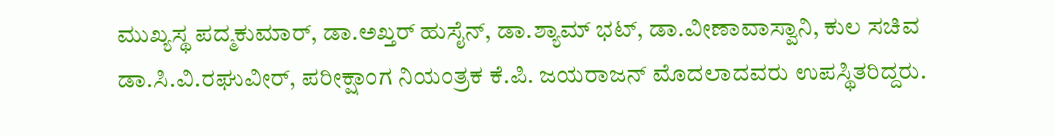ಮುಖ್ಯಸ್ಥ ಪದ್ಮಕುಮಾರ್, ಡಾ.ಅಖ್ತರ್ ಹುಸೈನ್, ಡಾ.ಶ್ಯಾಮ್ ಭಟ್, ಡಾ.ವೀಣಾವಾಸ್ವಾನಿ, ಕುಲ ಸಚಿವ ಡಾ.ಸಿ.ವಿ.ರಘುವೀರ್, ಪರೀಕ್ಷಾಂಗ ನಿಯಂತ್ರಕ ಕೆ.ಪಿ. ಜಯರಾಜನ್ ಮೊದಲಾದವರು ಉಪಸ್ಥಿತರಿದ್ದರು.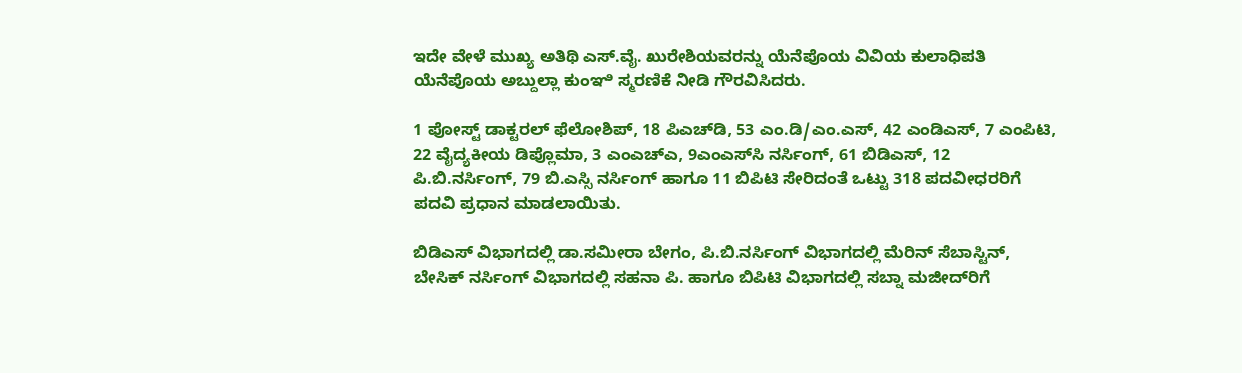ಇದೇ ವೇಳೆ ಮುಖ್ಯ ಅತಿಥಿ ಎಸ್.ವೈ. ಖುರೇಶಿಯವರನ್ನು ಯೆನೆಪೊಯ ವಿವಿಯ ಕುಲಾಧಿಪತಿ ಯೆನೆಪೊಯ ಅಬ್ದುಲ್ಲಾ ಕುಂಞಿ ಸ್ಮರಣಿಕೆ ನೀಡಿ ಗೌರವಿಸಿದರು.

1 ಪೋಸ್ಟ್ ಡಾಕ್ಟರಲ್ ಫೆಲೋಶಿಪ್, 18 ಪಿಎಚ್‌ಡಿ, 53 ಎಂ.ಡಿ/ಎಂ.ಎಸ್, 42 ಎಂಡಿಎಸ್, 7 ಎಂಪಿಟಿ, 22 ವೈದ್ಯಕೀಯ ಡಿಪ್ಲೊಮಾ, 3 ಎಂಎಚ್‌ಎ, 9ಎಂಎಸ್‌ಸಿ ನರ್ಸಿಂಗ್, 61 ಬಿಡಿಎಸ್, 12 ಪಿ.ಬಿ.ನರ್ಸಿಂಗ್, 79 ಬಿ.ಎಸ್ಸಿ ನರ್ಸಿಂಗ್ ಹಾಗೂ 11 ಬಿಪಿಟಿ ಸೇರಿದಂತೆ ಒಟ್ಟು 318 ಪದವೀಧರರಿಗೆ ಪದವಿ ಪ್ರಧಾನ ಮಾಡಲಾಯಿತು.

ಬಿಡಿಎಸ್ ವಿಭಾಗದಲ್ಲಿ ಡಾ.ಸಮೀರಾ ಬೇಗಂ, ಪಿ.ಬಿ.ನರ್ಸಿಂಗ್ ವಿಭಾಗದಲ್ಲಿ ಮೆರಿನ್ ಸೆಬಾಸ್ಟಿನ್, ಬೇಸಿಕ್ ನರ್ಸಿಂಗ್ ವಿಭಾಗದಲ್ಲಿ ಸಹನಾ ಪಿ. ಹಾಗೂ ಬಿಪಿಟಿ ವಿಭಾಗದಲ್ಲಿ ಸಬ್ನಾ ಮಜೀದ್‌ರಿಗೆ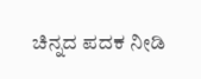ಚಿನ್ನದ ಪದಕ ನೀಡಿ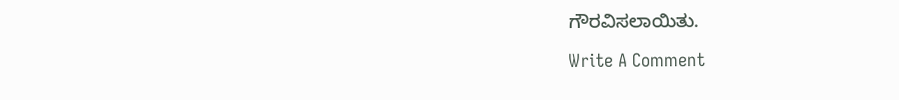ಗೌರವಿಸಲಾಯಿತು.

Write A Comment